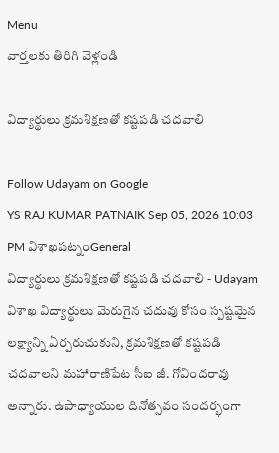Menu
వార్తలకు తిరిగి వెళ్లండి

విద్యార్థులు క్రమశిక్షణతో కష్టపడి చదవాలి

Follow Udayam on Google
YS RAJ KUMAR PATNAIK Sep 05, 2026 10:03 PM విశాఖపట్నంGeneral
విద్యార్థులు క్రమశిక్షణతో కష్టపడి చదవాలి - Udayam
విశాఖ విద్యార్థులు మెరుగైన చదువు కోసం స్పష్టమైన లక్ష్యాన్ని ఏర్పరుచుకుని, క్రమశిక్షణతో కష్టపడి చదవాలని మహారాణిపేట సీఐ జీ. గోవిందరావు అన్నారు. ఉపాధ్యాయుల దినోత్సవం సందర్భంగా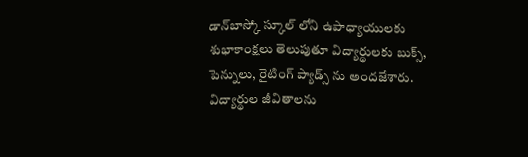డాన్‌బాస్కో స్కూల్‌ లోని ఉపాధ్యాయులకు శుభాకాంక్షలు తెలుపుతూ విద్యార్థులకు బుక్స్, పెన్నులు, రైటింగ్ ప్యాడ్స్ ను అందజేశారు. విద్యార్థుల జీవితాలను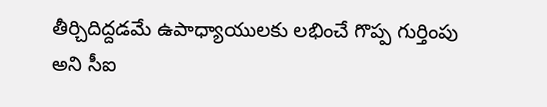తీర్చిదిద్దడమే ఉపాధ్యాయులకు లభించే గొప్ప గుర్తింపు అని సీఐ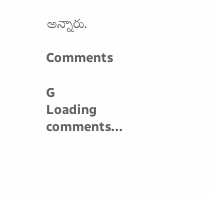అన్నారు.

Comments

G
Loading comments...